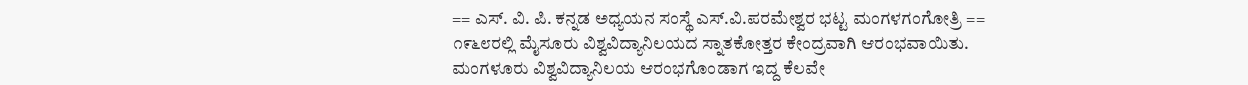== ಎಸ್. ವಿ. ಪಿ. ಕನ್ನಡ ಅಧ್ಯಯನ ಸಂಸ್ಥೆ ಎಸ್.ವಿ.ಪರಮೇಶ್ವರ ಭಟ್ಟ ಮಂಗಳಗಂಗೋತ್ರಿ == ೧೯೬೮ರಲ್ಲಿ ಮೈಸೂರು ವಿಶ್ವವಿದ್ಯಾನಿಲಯದ ಸ್ನಾತಕೋತ್ತರ ಕೇಂದ್ರವಾಗಿ ಆರಂಭವಾಯಿತು. ಮಂಗಳೂರು ವಿಶ್ವವಿದ್ಯಾನಿಲಯ ಆರಂಭಗೊಂಡಾಗ ಇದ್ದ ಕೆಲವೇ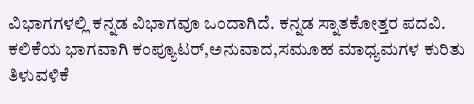ವಿಭಾಗಗಳಲ್ಲಿ ಕನ್ನಡ ವಿಭಾಗವೂ ಒಂದಾಗಿದೆ. ಕನ್ನಡ ಸ್ನಾತಕೋತ್ತರ ಪದವಿ. ಕಲಿಕೆಯ ಭಾಗವಾಗಿ ಕಂಪ್ಯೂಟರ್,ಅನುವಾದ,ಸಮೂಹ ಮಾಧ್ಯಮಗಳ ಕುರಿತು ತಿಳುವಳಿಕೆ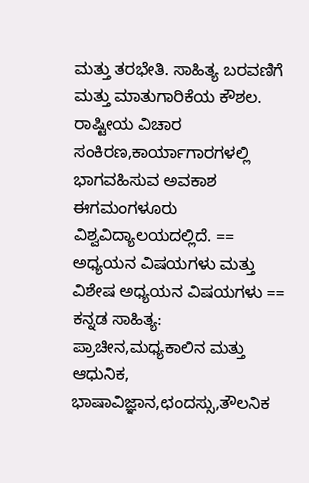ಮತ್ತು ತರಭೇತಿ. ಸಾಹಿತ್ಯ ಬರವಣಿಗೆ ಮತ್ತು ಮಾತುಗಾರಿಕೆಯ ಕೌಶಲ. ರಾಷ್ಟೀಯ ವಿಚಾರ ಸಂಕಿರಣ,ಕಾರ್ಯಾಗಾರಗಳಲ್ಲಿ ಭಾಗವಹಿಸುವ ಅವಕಾಶ ಈಗಮಂಗಳೂರು ವಿಶ್ವವಿದ್ಯಾಲಯದಲ್ಲಿದೆ. == ಅಧ್ಯಯನ ವಿಷಯಗಳು ಮತ್ತು ವಿಶೇಷ ಅಧ್ಯಯನ ವಿಷಯಗಳು == ಕನ್ನಡ ಸಾಹಿತ್ಯ: ಪ್ರಾಚೀನ,ಮಧ್ಯಕಾಲಿನ ಮತ್ತು ಆಧುನಿಕ, ಭಾಷಾವಿಜ್ಞಾನ,ಛಂದಸ್ಸು,ತೌಲನಿಕ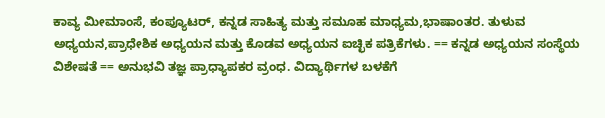ಕಾವ್ಯ ಮೀಮಾಂಸೆ, ಕಂಪ್ಯೂಟರ್, ಕನ್ನಡ ಸಾಹಿತ್ಯ ಮತ್ತು ಸಮೂಹ ಮಾಧ್ಯಮ,ಭಾಷಾಂತರ. ತುಳುವ ಅಧ್ಯಯನ,ಪ್ರಾಧೇಶಿಕ ಅಧ್ಯಯನ ಮತ್ತು ಕೊಡವ ಅಧ್ಯಯನ ಐಚ್ಛಿಕ ಪತ್ರಿಕೆಗಳು. == ಕನ್ನಡ ಅಧ್ಯಯನ ಸಂಸ್ಥೆಯ ವಿಶೇಷತೆ == ಅನುಭವಿ ತಜ್ಞ ಪ್ರಾಧ್ಯಾಪಕರ ವ್ರಂಧ. ವಿದ್ಯಾರ್ಥಿಗಳ ಬಳಕೆಗೆ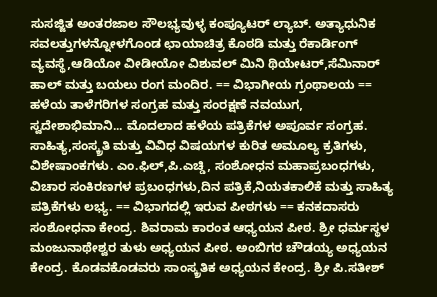ಸುಸಜ್ಜಿತ ಅಂತರಜಾಲ ಸೌಲಭ‍್ಯವುಳ್ಳ ಕಂಪ್ಯೂಟರ್ ಲ್ಯಾಬ್. ಅತ್ಯಾಧುನಿಕ ಸವಲತ್ತುಗಳನ್ನೋಳಗೊಂಡ ಛಾಯಾಚಿತ್ರ ಕೊಠಡಿ ಮತ್ತು ರೆಕಾರ್ಡಿಂಗ್ ವ್ಯವಸ್ಥೆ,ಆಡಿಯೋ ವೀಡೀಯೋ ವಿಶುವಲ್ ಮಿನಿ ಥಿಯೇಟರ್,ಸೆಮಿನಾರ್ ಹಾಲ್ ಮತ್ತು ಬಯಲು ರಂಗ ಮಂದಿರ. == ವಿಭಾಗೀಯ ಗ್ರಂಥಾಲಯ == ಹಳೆಯ ತಾಳೆಗರಿಗಳ ಸಂಗ್ರಹ ಮತ್ತು ಸಂರಕ್ಷಣೆ ನವಯುಗ, ಸ್ವದೇಶಾಭಿಮಾನಿ... ಮೊದಲಾದ ಹಳೆಯ ಪತ್ರಿಕೆಗಳ ಅಪೂರ್ವ ಸಂಗ್ರಹ. ಸಾಹಿತ್ಯ,ಸಂಸ್ಕ್ರತಿ ಮತ್ತು ವಿವಿಧ ವಿಷಯಗಳ ಕುರಿತ ಅಮೂಲ್ಯ ಕ್ರತಿಗಳು, ವಿಶೇಷಾಂಕಗಳು. ಎಂ.ಫಿಲ್,ಪಿ.ಎಚ್ಡಿ, ಸಂಶೋಧನ ಮಹಾಪ್ರಬಂಧಗಳು, ವಿಚಾರ ಸಂಕಿರಣಗಳ ಪ್ರಬಂಧಗಳು,ದಿನ ಪತ್ರಿಕೆ,ನಿಯತಕಾಲಿಕೆ ಮತ್ತು ಸಾಹಿತ್ಯ ಪತ್ರಿಕೆಗಳು ಲಭ್ಯ. == ವಿಭಾಗದಲ್ಲಿ ಇರುವ ಪೀಠಗಳು == ಕನಕದಾಸರು ಸಂಶೋಧನಾ ಕೇಂದ್ರ. ಶಿವರಾಮ ಕಾರಂತ ಆಧ್ಯಯನ ಪೀಠ. ಶ್ರೀ ಧರ್ಮಸ್ಥಳ ಮಂಜುನಾಥೇಶ್ವರ ತುಳು ಅಧ್ಯಯನ ಪೀಠ. ಅಂಬಿಗರ ಚೌಡಯ್ಯ ಅಧ್ಯಯನ ಕೇಂದ್ರ. ಕೊಡವಕೊಡವರು ಸಾಂಸ್ಕ್ರತಿಕ ಅಧ್ಯಯನ ಕೇಂದ್ರ. ಶ್ರೀ ಪಿ.ಸತೀಶ್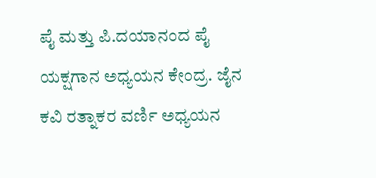ಪೈ ಮತ್ತು ಪಿ.ದಯಾನಂದ ಪೈ ಯಕ್ಷಗಾನ ಅಧ್ಯಯನ ಕೇಂದ್ರ. ಜೈನ ಕವಿ ರತ್ನಾಕರ ವರ್ಣಿ ಅಧ್ಯಯನ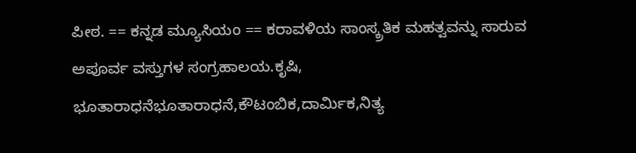ಪೀಠ. == ಕನ್ನಡ ಮ್ಯೂಸಿಯಂ == ಕರಾವಳಿಯ ಸಾಂಸ್ಕ್ರತಿಕ ಮಹತ್ವವನ್ನು ಸಾರುವ ಅಪೂರ್ವ ವಸ್ತುಗಳ ಸಂಗ್ರಹಾಲಯ.ಕೃಷಿ, ಭೂತಾರಾಧನೆಭೂತಾರಾಧನೆ,ಕೌಟಂಬಿಕ,ದಾರ್ಮಿಕ,ನಿತ್ಯ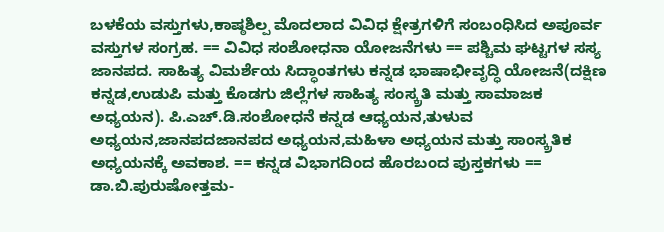ಬಳಕೆಯ ವಸ್ತುಗಳು,ಕಾಷ್ಠಶಿಲ್ಪ ಮೊದಲಾದ ವಿವಿಧ ಕ್ಷೇತ್ರಗಳಿಗೆ ಸಂಬಂಧಿಸಿದ ಅಪೂರ್ವ ವಸ್ತುಗಳ ಸಂಗ್ರಹ. == ವಿವಿಧ ಸಂಶೋಧನಾ ಯೋಜನೆಗಳು == ಪಶ್ಚಿಮ ಘಟ್ಟಗಳ ಸಸ್ಯ ಜಾನಪದ. ಸಾಹಿತ್ಯ ವಿಮರ್ಶೆಯ ಸಿದ್ಧಾಂತಗಳು ಕನ್ನಡ ಭಾಷಾಭೀವೃದ್ಧಿ ಯೋಜನೆ(ದಕ್ಷಿಣ ಕನ್ನಡ,ಉಡುಪಿ ಮತ್ತು ಕೊಡಗು ಜಿಲ್ಲೆಗಳ ಸಾಹಿತ್ಯ ಸಂಸ್ಕ್ರತಿ ಮತ್ತು ಸಾಮಾಜಕ ಅಧ್ಯಯನ). ಪಿ.ಎಚ್.ಡಿ.ಸಂಶೋಧನೆ ಕನ್ನಡ ಆಧ್ಯಯನ,ತುಳುವ ಅಧ್ಯಯನ,ಜಾನಪದಜಾನಪದ ಅಧ್ಯಯನ,ಮಹಿಳಾ ಅಧ್ಯಯನ ಮತ್ತು ಸಾಂಸ್ಕ್ರತಿಕ ಅಧ್ಯಯನಕ್ಕೆ ಅವಕಾಶ. == ಕನ್ನಡ ವಿಭಾಗದಿಂದ ಹೊರಬಂದ ಪುಸ್ತಕಗಳು == ಡಾ.ಬಿ.ಪುರುಷೋತ್ತಮ-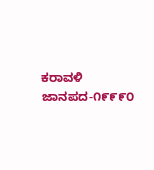ಕರಾವಳಿ ಜಾನಪದ-೧೯೯೯೦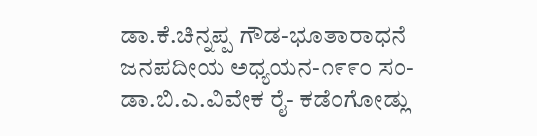ಡಾ.ಕೆ.ಚಿನ್ನಪ್ಪ ಗೌಡ-ಭೂತಾರಾಧನೆ ಜನಪದೀಯ ಅಧ್ಯಯನ-೧೯೯೦ ಸಂ-ಡಾ.ಬಿ.ಎ.ವಿವೇಕ ರೈ- ಕಡೆಂಗೋಡ್ಲು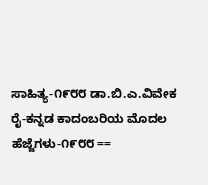ಸಾಹಿತ್ಯ-೧೯೮೮ ಡಾ.ಬಿ.ಎ.ವಿವೇಕ ರೈ-ಕನ್ನಡ ಕಾದಂಬರಿಯ ಮೊದಲ ಹೆಜ್ಜೆಗಳು-೧೯೮೮ ==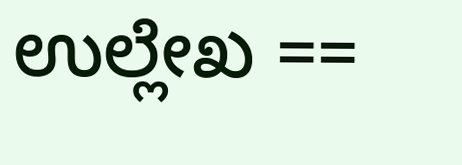ಉಲ್ಲೇಖ ==